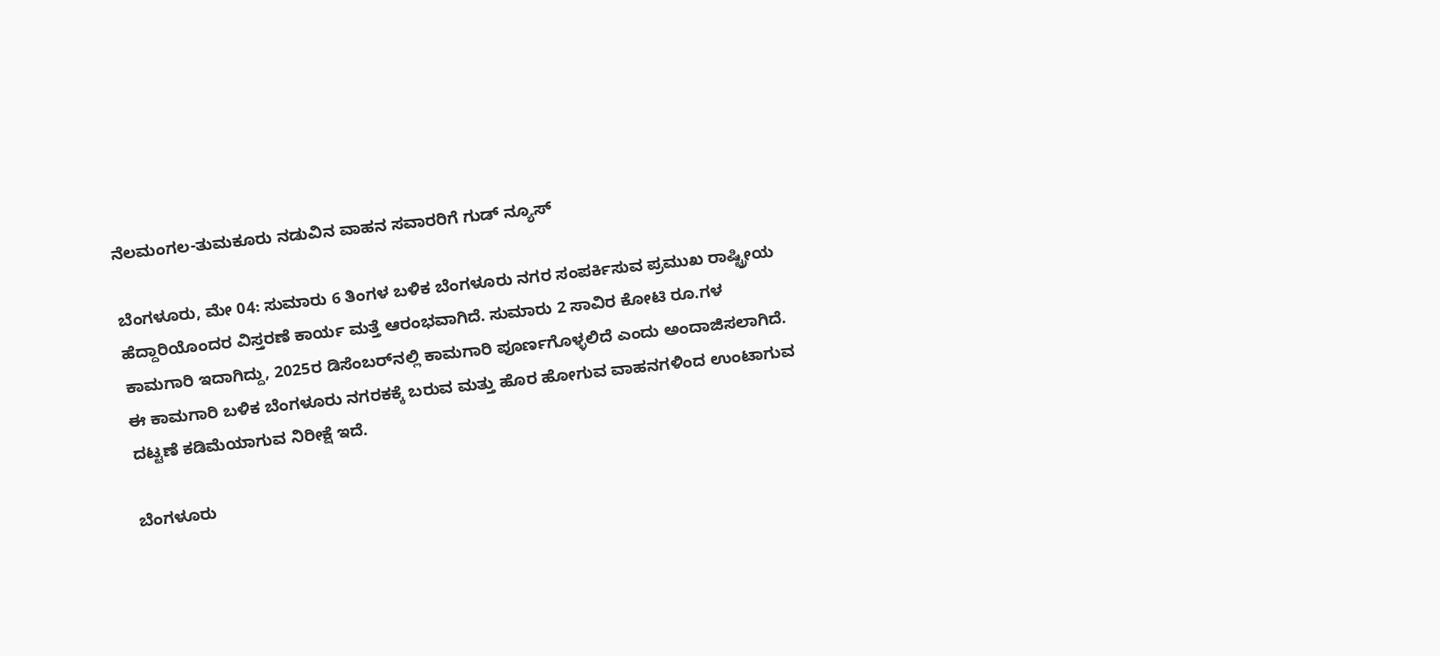ನೆಲಮಂಗಲ-ತುಮಕೂರು ನಡುವಿನ ವಾಹನ ಸವಾರರಿಗೆ ಗುಡ್‌ ನ್ಯೂಸ್

ಬೆಂಗಳೂರು, ಮೇ 04: ಸುಮಾರು 6 ತಿಂಗಳ ಬಳಿಕ ಬೆಂಗಳೂರು ನಗರ ಸಂಪರ್ಕಿಸುವ ಪ್ರಮುಖ ರಾಷ್ಟ್ರೀಯ ಹೆದ್ದಾರಿಯೊಂದರ ವಿಸ್ತರಣೆ ಕಾರ್ಯ ಮತ್ತೆ ಆರಂಭವಾಗಿದೆ. ಸುಮಾರು 2 ಸಾವಿರ ಕೋಟಿ ರೂ.ಗಳ ಕಾಮಗಾರಿ ಇದಾಗಿದ್ದು, 2025ರ ಡಿಸೆಂಬರ್‌ನಲ್ಲಿ ಕಾಮಗಾರಿ ಪೂರ್ಣಗೊಳ್ಳಲಿದೆ ಎಂದು ಅಂದಾಜಿಸಲಾಗಿದೆ. ಈ ಕಾಮಗಾರಿ ಬಳಿಕ ಬೆಂಗಳೂರು ನಗರಕಕ್ಕೆ ಬರುವ ಮತ್ತು ಹೊರ ಹೋಗುವ ವಾಹನಗಳಿಂದ ಉಂಟಾಗುವ ದಟ್ಟಣೆ ಕಡಿಮೆಯಾಗುವ ನಿರೀಕ್ಷೆ ಇದೆ.

ಬೆಂಗಳೂರು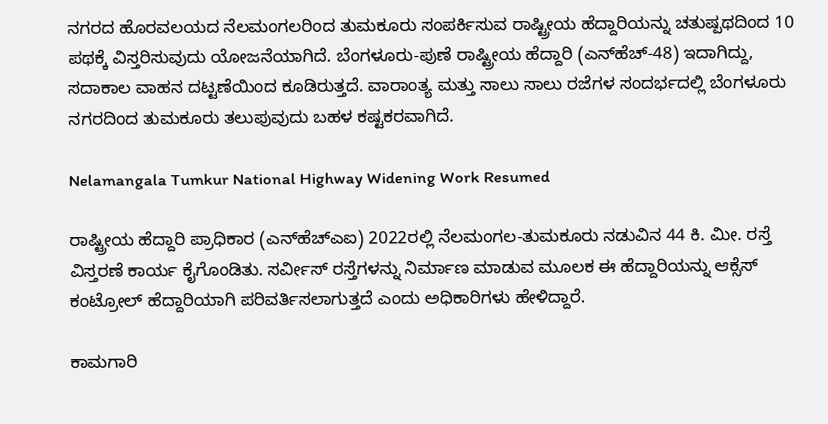ನಗರದ ಹೊರವಲಯದ ನೆಲಮಂಗಲರಿಂದ ತುಮಕೂರು ಸಂಪರ್ಕಿಸುವ ರಾಷ್ಟ್ರೀಯ ಹೆದ್ದಾರಿಯನ್ನು ಚತುಷ್ಪಥದಿಂದ 10 ಪಥಕ್ಕೆ ವಿಸ್ತರಿಸುವುದು ಯೋಜನೆಯಾಗಿದೆ. ಬೆಂಗಳೂರು-ಪುಣೆ ರಾಷ್ಟ್ರೀಯ ಹೆದ್ದಾರಿ (ಎನ್‌ಹೆಚ್‌-48) ಇದಾಗಿದ್ದು, ಸದಾಕಾಲ ವಾಹನ ದಟ್ಟಣೆಯಿಂದ ಕೂಡಿರುತ್ತದೆ. ವಾರಾಂತ್ಯ ಮತ್ತು ಸಾಲು ಸಾಲು ರಜೆಗಳ ಸಂದರ್ಭದಲ್ಲಿ ಬೆಂಗಳೂರು ನಗರದಿಂದ ತುಮಕೂರು ತಲುಪುವುದು ಬಹಳ ಕಷ್ಟಕರವಾಗಿದೆ.

Nelamangala Tumkur National Highway Widening Work Resumed

ರಾಷ್ಟ್ರೀಯ ಹೆದ್ದಾರಿ ಪ್ರಾಧಿಕಾರ (ಎನ್‌ಹೆಚ್‌ಎಐ) 2022ರಲ್ಲಿ ನೆಲಮಂಗಲ-ತುಮಕೂರು ನಡುವಿನ 44 ಕಿ. ಮೀ. ರಸ್ತೆ ವಿಸ್ತರಣೆ ಕಾರ್ಯ ಕೈಗೊಂಡಿತು. ಸರ್ವೀಸ್ ರಸ್ತೆಗಳನ್ನು ನಿರ್ಮಾಣ ಮಾಡುವ ಮೂಲಕ ಈ ಹೆದ್ದಾರಿಯನ್ನು ಆಕ್ಸೆಸ್ ಕಂಟ್ರೋಲ್ ಹೆದ್ದಾರಿಯಾಗಿ ಪರಿವರ್ತಿಸಲಾಗುತ್ತದೆ ಎಂದು ಅಧಿಕಾರಿಗಳು ಹೇಳಿದ್ದಾರೆ.

ಕಾಮಗಾರಿ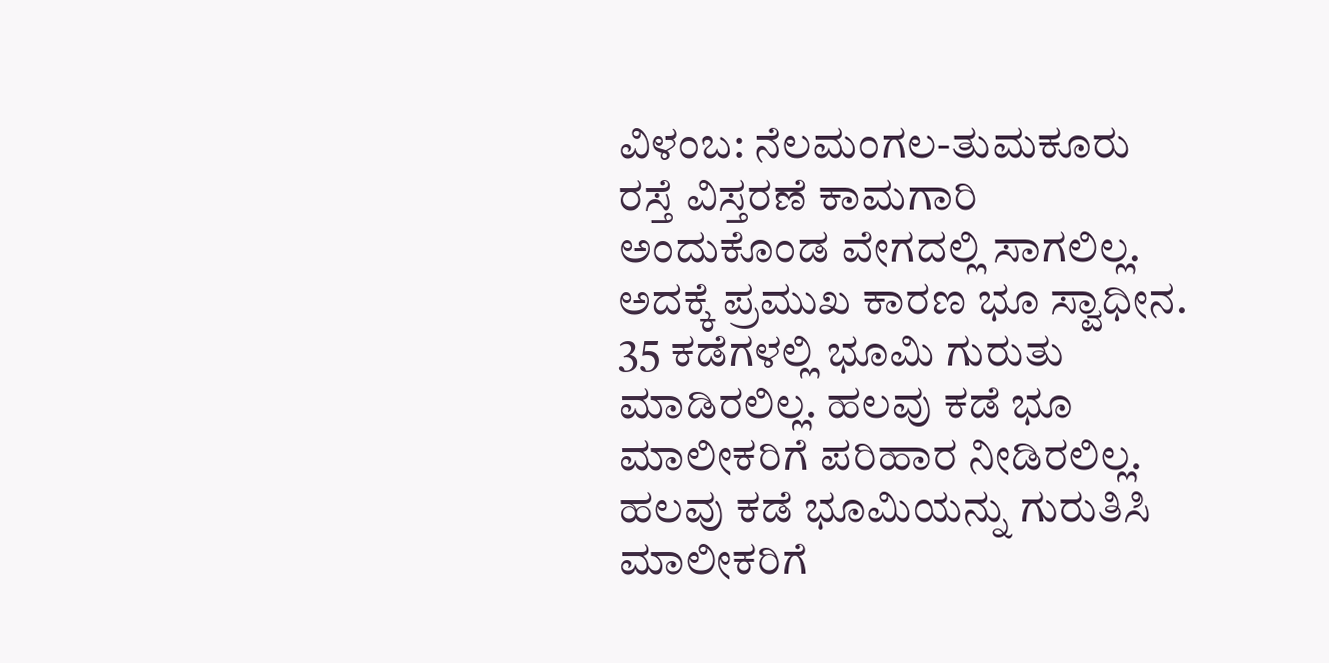ವಿಳಂಬ: ನೆಲಮಂಗಲ-ತುಮಕೂರು ರಸ್ತೆ ವಿಸ್ತರಣೆ ಕಾಮಗಾರಿ ಅಂದುಕೊಂಡ ವೇಗದಲ್ಲಿ ಸಾಗಲಿಲ್ಲ. ಅದಕ್ಕೆ ಪ್ರಮುಖ ಕಾರಣ ಭೂ ಸ್ವಾಧೀನ. 35 ಕಡೆಗಳಲ್ಲಿ ಭೂಮಿ ಗುರುತು ಮಾಡಿರಲಿಲ್ಲ. ಹಲವು ಕಡೆ ಭೂ ಮಾಲೀಕರಿಗೆ ಪರಿಹಾರ ನೀಡಿರಲಿಲ್ಲ. ಹಲವು ಕಡೆ ಭೂಮಿಯನ್ನು ಗುರುತಿಸಿ ಮಾಲೀಕರಿಗೆ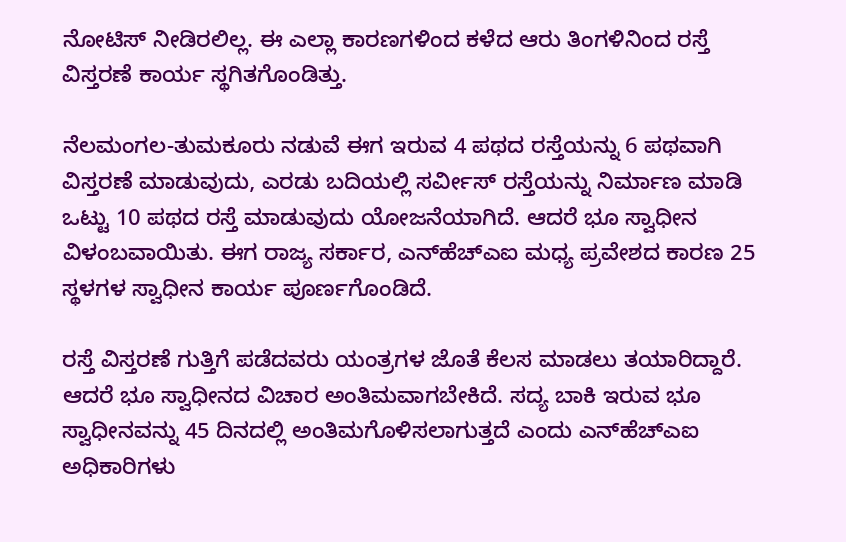ನೋಟಿಸ್ ನೀಡಿರಲಿಲ್ಲ. ಈ ಎಲ್ಲಾ ಕಾರಣಗಳಿಂದ ಕಳೆದ ಆರು ತಿಂಗಳಿನಿಂದ ರಸ್ತೆ ವಿಸ್ತರಣೆ ಕಾರ್ಯ ಸ್ಥಗಿತಗೊಂಡಿತ್ತು.

ನೆಲಮಂಗಲ-ತುಮಕೂರು ನಡುವೆ ಈಗ ಇರುವ 4 ಪಥದ ರಸ್ತೆಯನ್ನು 6 ಪಥವಾಗಿ ವಿಸ್ತರಣೆ ಮಾಡುವುದು, ಎರಡು ಬದಿಯಲ್ಲಿ ಸರ್ವೀಸ್ ರಸ್ತೆಯನ್ನು ನಿರ್ಮಾಣ ಮಾಡಿ ಒಟ್ಟು 10 ಪಥದ ರಸ್ತೆ ಮಾಡುವುದು ಯೋಜನೆಯಾಗಿದೆ. ಆದರೆ ಭೂ ಸ್ವಾಧೀನ ವಿಳಂಬವಾಯಿತು. ಈಗ ರಾಜ್ಯ ಸರ್ಕಾರ, ಎನ್‌ಹೆಚ್‌ಎಐ ಮಧ್ಯ ಪ್ರವೇಶದ ಕಾರಣ 25 ಸ್ಥಳಗಳ ಸ್ವಾಧೀನ ಕಾರ್ಯ ಪೂರ್ಣಗೊಂಡಿದೆ.

ರಸ್ತೆ ವಿಸ್ತರಣೆ ಗುತ್ತಿಗೆ ಪಡೆದವರು ಯಂತ್ರಗಳ ಜೊತೆ ಕೆಲಸ ಮಾಡಲು ತಯಾರಿದ್ದಾರೆ. ಆದರೆ ಭೂ ಸ್ವಾಧೀನದ ವಿಚಾರ ಅಂತಿಮವಾಗಬೇಕಿದೆ. ಸದ್ಯ ಬಾಕಿ ಇರುವ ಭೂ ಸ್ವಾಧೀನವನ್ನು 45 ದಿನದಲ್ಲಿ ಅಂತಿಮಗೊಳಿಸಲಾಗುತ್ತದೆ ಎಂದು ಎನ್‌ಹೆಚ್ಎಐ ಅಧಿಕಾರಿಗಳು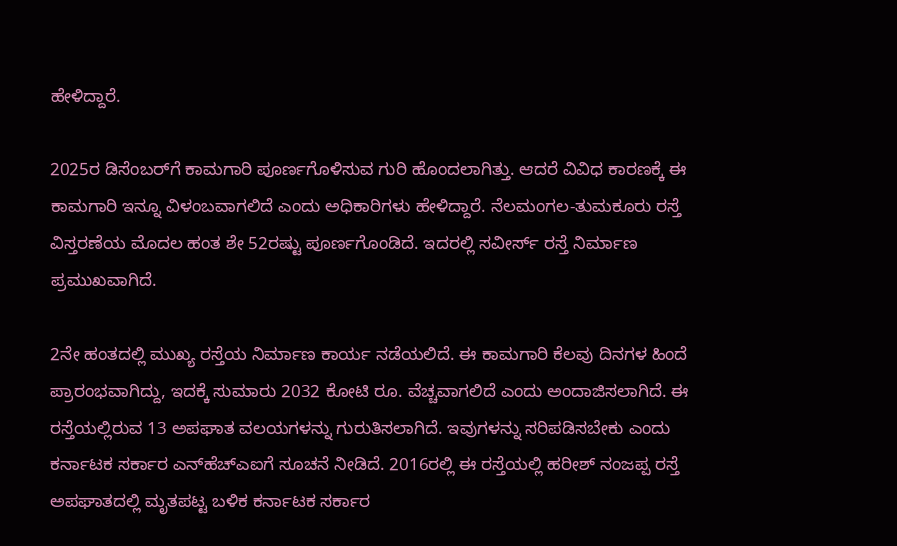ಹೇಳಿದ್ದಾರೆ.

2025ರ ಡಿಸೆಂಬರ್‌ಗೆ ಕಾಮಗಾರಿ ಪೂರ್ಣಗೊಳಿಸುವ ಗುರಿ ಹೊಂದಲಾಗಿತ್ತು. ಆದರೆ ವಿವಿಧ ಕಾರಣಕ್ಕೆ ಈ ಕಾಮಗಾರಿ ಇನ್ನೂ ವಿಳಂಬವಾಗಲಿದೆ ಎಂದು ಅಧಿಕಾರಿಗಳು ಹೇಳಿದ್ದಾರೆ. ನೆಲಮಂಗಲ-ತುಮಕೂರು ರಸ್ತೆ ವಿಸ್ತರಣೆಯ ಮೊದಲ ಹಂತ ಶೇ 52ರಷ್ಟು ಪೂರ್ಣಗೊಂಡಿದೆ. ಇದರಲ್ಲಿ ಸವೀರ್ಸ್ ರಸ್ತೆ ನಿರ್ಮಾಣ ಪ್ರಮುಖವಾಗಿದೆ.

2ನೇ ಹಂತದಲ್ಲಿ ಮುಖ್ಯ ರಸ್ತೆಯ ನಿರ್ಮಾಣ ಕಾರ್ಯ ನಡೆಯಲಿದೆ. ಈ ಕಾಮಗಾರಿ ಕೆಲವು ದಿನಗಳ ಹಿಂದೆ ಪ್ರಾರಂಭವಾಗಿದ್ದು, ಇದಕ್ಕೆ ಸುಮಾರು 2032 ಕೋಟಿ ರೂ. ವೆಚ್ಚವಾಗಲಿದೆ ಎಂದು ಅಂದಾಜಿಸಲಾಗಿದೆ. ಈ ರಸ್ತೆಯಲ್ಲಿರುವ 13 ಅಪಘಾತ ವಲಯಗಳನ್ನು ಗುರುತಿಸಲಾಗಿದೆ. ಇವುಗಳನ್ನು ಸರಿಪಡಿಸಬೇಕು ಎಂದು ಕರ್ನಾಟಕ ಸರ್ಕಾರ ಎನ್‌ಹೆಚ್‌ಎಐಗೆ ಸೂಚನೆ ನೀಡಿದೆ. 2016ರಲ್ಲಿ ಈ ರಸ್ತೆಯಲ್ಲಿ ಹರೀಶ್ ನಂಜಪ್ಪ ರಸ್ತೆ ಅಪಘಾತದಲ್ಲಿ ಮೃತಪಟ್ಟ ಬಳಿಕ ಕರ್ನಾಟಕ ಸರ್ಕಾರ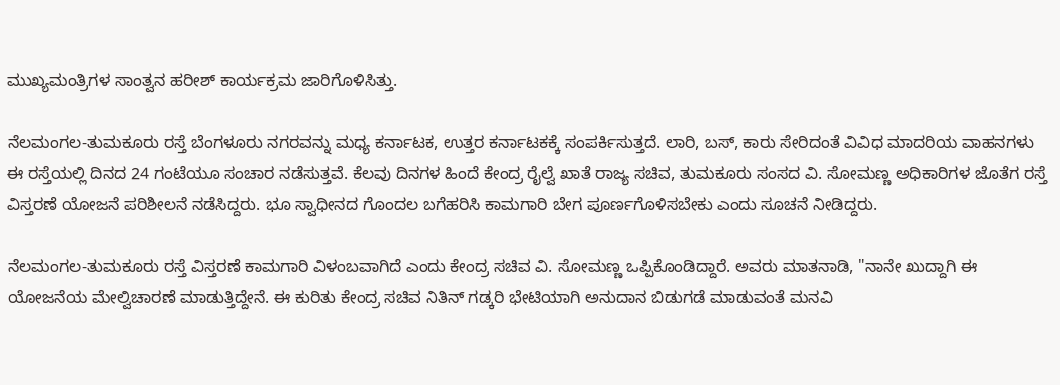ಮುಖ್ಯಮಂತ್ರಿಗಳ ಸಾಂತ್ವನ ಹರೀಶ್ ಕಾರ್ಯಕ್ರಮ ಜಾರಿಗೊಳಿಸಿತ್ತು.

ನೆಲಮಂಗಲ-ತುಮಕೂರು ರಸ್ತೆ ಬೆಂಗಳೂರು ನಗರವನ್ನು ಮಧ್ಯ ಕರ್ನಾಟಕ, ಉತ್ತರ ಕರ್ನಾಟಕಕ್ಕೆ ಸಂಪರ್ಕಿಸುತ್ತದೆ. ಲಾರಿ, ಬಸ್, ಕಾರು ಸೇರಿದಂತೆ ವಿವಿಧ ಮಾದರಿಯ ವಾಹನಗಳು ಈ ರಸ್ತೆಯಲ್ಲಿ ದಿನದ 24 ಗಂಟೆಯೂ ಸಂಚಾರ ನಡೆಸುತ್ತವೆ. ಕೆಲವು ದಿನಗಳ ಹಿಂದೆ ಕೇಂದ್ರ ರೈಲ್ವೆ ಖಾತೆ ರಾಜ್ಯ ಸಚಿವ, ತುಮಕೂರು ಸಂಸದ ವಿ. ಸೋಮಣ್ಣ ಅಧಿಕಾರಿಗಳ ಜೊತೆಗ ರಸ್ತೆ ವಿಸ್ತರಣೆ ಯೋಜನೆ ಪರಿಶೀಲನೆ ನಡೆಸಿದ್ದರು. ಭೂ ಸ್ವಾಧೀನದ ಗೊಂದಲ ಬಗೆಹರಿಸಿ ಕಾಮಗಾರಿ ಬೇಗ ಪೂರ್ಣಗೊಳಿಸಬೇಕು ಎಂದು ಸೂಚನೆ ನೀಡಿದ್ದರು.

ನೆಲಮಂಗಲ-ತುಮಕೂರು ರಸ್ತೆ ವಿಸ್ತರಣೆ ಕಾಮಗಾರಿ ವಿಳಂಬವಾಗಿದೆ ಎಂದು ಕೇಂದ್ರ ಸಚಿವ ವಿ. ಸೋಮಣ್ಣ ಒಪ್ಪಿಕೊಂಡಿದ್ದಾರೆ. ಅವರು ಮಾತನಾಡಿ, "ನಾನೇ ಖುದ್ದಾಗಿ ಈ ಯೋಜನೆಯ ಮೇಲ್ವಿಚಾರಣೆ ಮಾಡುತ್ತಿದ್ದೇನೆ. ಈ ಕುರಿತು ಕೇಂದ್ರ ಸಚಿವ ನಿತಿನ್ ಗಡ್ಕರಿ ಭೇಟಿಯಾಗಿ ಅನುದಾನ ಬಿಡುಗಡೆ ಮಾಡುವಂತೆ ಮನವಿ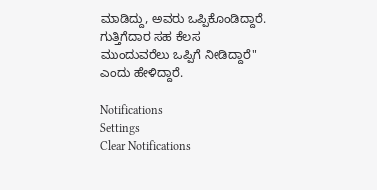ಮಾಡಿದ್ದು, ಅವರು ಒಪ್ಪಿಕೊಂಡಿದ್ದಾರೆ. ಗುತ್ತಿಗೆದಾರ ಸಹ ಕೆಲಸ ಮುಂದುವರೆಲು ಒಪ್ಪಿಗೆ ನೀಡಿದ್ದಾರೆ" ಎಂದು ಹೇಳಿದ್ದಾರೆ.

Notifications
Settings
Clear Notifications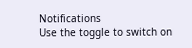Notifications
Use the toggle to switch on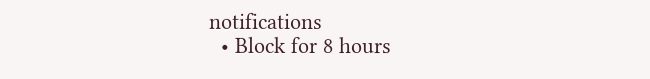notifications
  • Block for 8 hours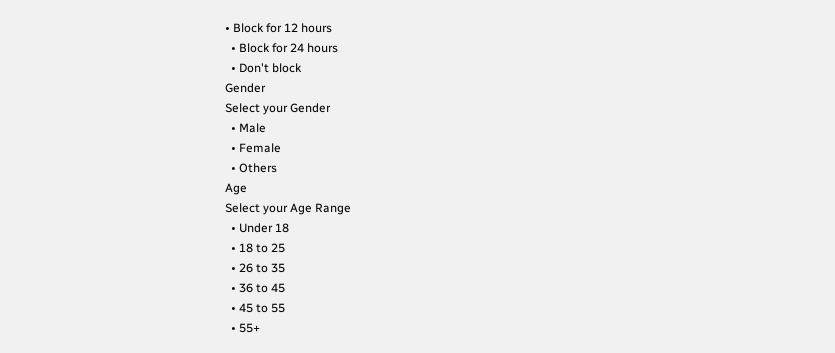• Block for 12 hours
  • Block for 24 hours
  • Don't block
Gender
Select your Gender
  • Male
  • Female
  • Others
Age
Select your Age Range
  • Under 18
  • 18 to 25
  • 26 to 35
  • 36 to 45
  • 45 to 55
  • 55+